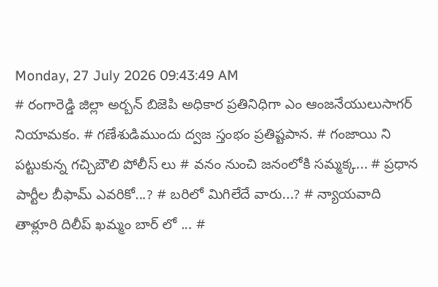Monday, 27 July 2026 09:43:49 AM
# రంగారెడ్డి జిల్లా అర్బన్ బిజెపి అధికార ప్రతినిధిగా ఎం ఆంజనేయులుసాగర్ నియామకం. # గణేశుడిముందు ద్వజ స్తంభం ప్రతిష్టపాన. # గంజాయి ని పట్టుకున్న గచ్చిబౌలి పోలీస్ లు # వనం నుంచి జనంలోకి సమ్మక్క... # ప్రధాన పార్టీల బీఫామ్ ఎవరికో...? # బరిలో మిగిలేదే వారు...? # న్యాయవాది తాళ్లూరి దిలీప్ ఖమ్మం బార్ లో ... #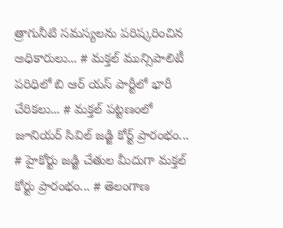త్రాగునీటి సమస్యలను పరిష్కరించిన అధికారులు... # మక్తల్ మున్సిపాలిటీ పరిధిలో బి ఆర్ యస్ పార్టీలో భారీ చేరికలు... # మక్తల్ పట్టణంలో జూనియర్ సివిల్ జడ్జి కోర్ట్ ప్రారంభం... # హైకోర్టు జడ్జి చేతుల మీదుగా మక్తల్ కోర్టు ప్రారంభం... # తెలంగాణ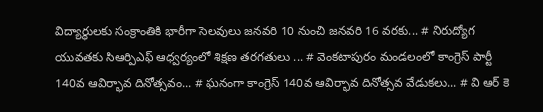విద్యార్ధులకు సంక్రాంతికి భారీగా సెలవులు జనవరి 10 నుంచి జనవరి 16 వరకు... # నిరుద్యోగ యువతకు సిఆర్పిఎఫ్ ఆధ్వర్యంలో శిక్షణ తరగతులు ... # వెంకటాపురం మండలంలో కాంగ్రెస్ పార్టీ 140వ ఆవిర్భావ దినోత్సవం... # ఘనంగా కాంగ్రెస్ 140వ ఆవిర్భావ దినోత్సవ వేడుకలు... # వి ఆర్ కె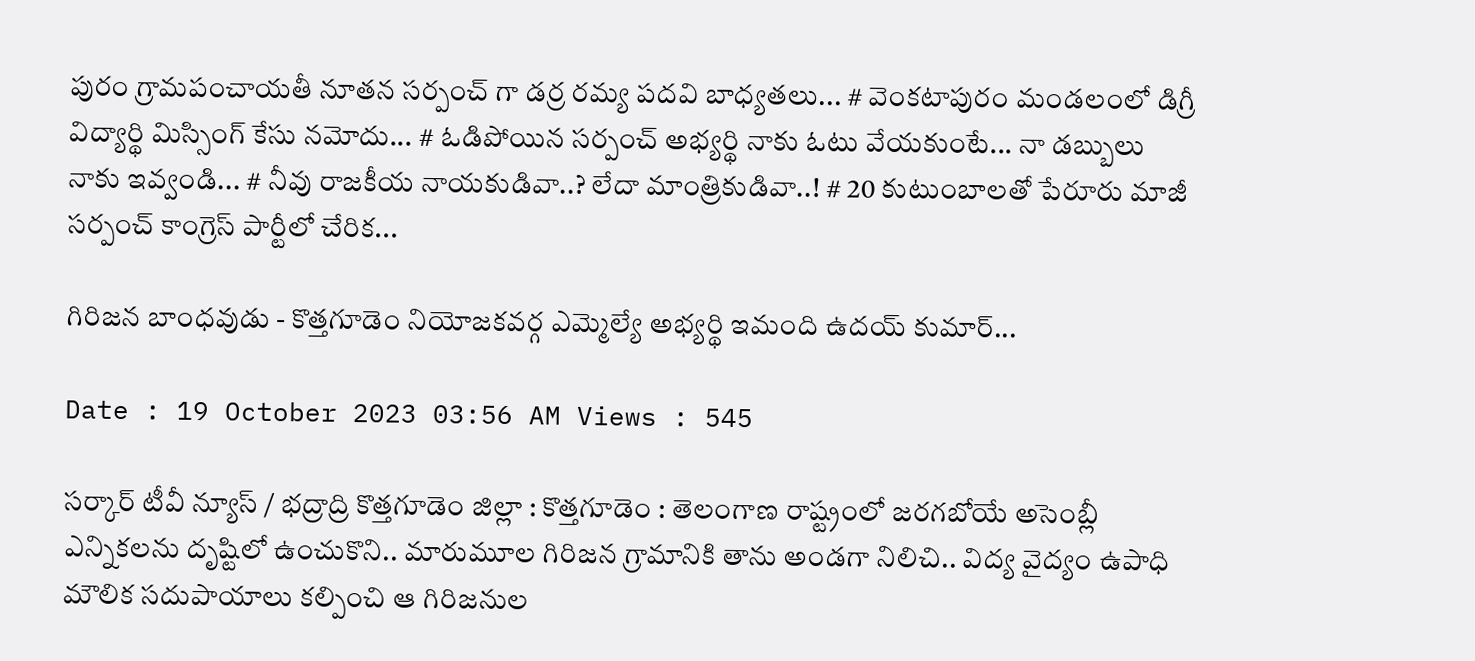పురం గ్రామపంచాయతీ నూతన సర్పంచ్ గా డర్ర రమ్య పదవి బాధ్యతలు... # వెంకటాపురం మండలంలో డిగ్రీ విద్యార్థి మిస్సింగ్ కేసు నమోదు... # ఓడిపోయిన సర్పంచ్ అభ్యర్థి నాకు ఓటు వేయకుంటే... నా డబ్బులు నాకు ఇవ్వండి... # నీవు రాజకీయ నాయకుడివా..? లేదా మాంత్రికుడివా..! # 20 కుటుంబాలతో పేరూరు మాజీ సర్పంచ్ కాంగ్రెస్ పార్టీలో చేరిక...

గిరిజన బాంధవుడు - కొత్తగూడెం నియోజకవర్గ ఎమ్మెల్యే అభ్యర్థి ఇమంది ఉదయ్ కుమార్...

Date : 19 October 2023 03:56 AM Views : 545

సర్కార్ టీవీ న్యూస్ / భద్రాద్రి కొత్తగూడెం జిల్లా : కొత్తగూడెం : తెలంగాణ రాష్ట్రంలో జరగబోయే అసెంబ్లీ ఎన్నికలను దృష్టిలో ఉంచుకొని.. మారుమూల గిరిజన గ్రామానికి తాను అండగా నిలిచి.. విద్య వైద్యం ఉపాధి మౌలిక సదుపాయాలు కల్పించి ఆ గిరిజనుల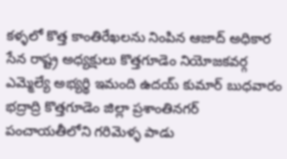కళ్ళలో కొత్త కాంతిరేఖలను నింపిన ఆజాద్ అధికార సేన రాష్ట్ర అధ్యక్షులు కొత్తగూడెం నియోజకవర్గ ఎమ్మెల్యే అభ్యర్థి ఇమంది ఉదయ్ కుమార్ బుధవారం భద్రాద్రి కొత్తగూడెం జిల్లా ప్రశాంతినగర్ పంచాయతీలోని గరిమెళ్ళ పాడు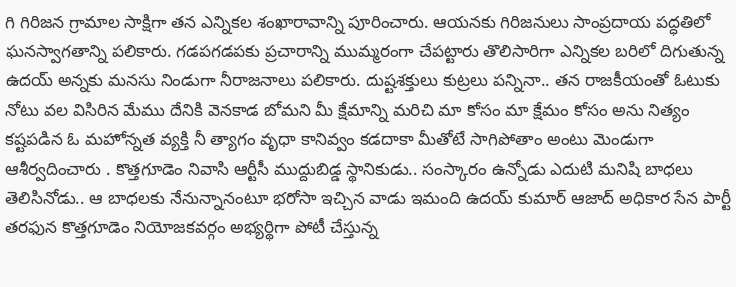గి గిరిజన గ్రామాల సాక్షిగా తన ఎన్నికల శంఖారావాన్ని పూరించారు. ఆయనకు గిరిజనులు సాంప్రదాయ పద్ధతిలో ఘనస్వాగతాన్ని పలికారు. గడపగడపకు ప్రచారాన్ని ముమ్మరంగా చేపట్టారు తొలిసారిగా ఎన్నికల బరిలో దిగుతున్న ఉదయ్ అన్నకు మనసు నిండుగా నీరాజనాలు పలికారు. దుష్టశక్తులు కుట్రలు పన్నినా.. తన రాజకీయంతో ఓటుకు నోటు వల విసిరిన మేము దేనికి వెనకాడ బోమని మీ క్షేమాన్ని మరిచి మా కోసం మా క్షేమం కోసం అను నిత్యం కష్టపడిన ఓ మహోన్నత వ్యక్తి నీ త్యాగం వృధా కానివ్వం కడదాకా మీతోటే సాగిపోతాం అంటు మెండుగా ఆశీర్వదించారు . కొత్తగూడెం నివాసి ఆర్టీసీ ముద్దుబిడ్డ స్థానికుడు.. సంస్కారం ఉన్నోడు ఎదుటి మనిషి బాధలు తెలిసినోడు.. ఆ బాధలకు నేనున్నానంటూ భరోసా ఇచ్చిన వాడు ఇమంది ఉదయ్ కుమార్ ఆజాద్ అధికార సేన పార్టీ తరఫున కొత్తగూడెం నియోజకవర్గం అభ్యర్థిగా పోటీ చేస్తున్న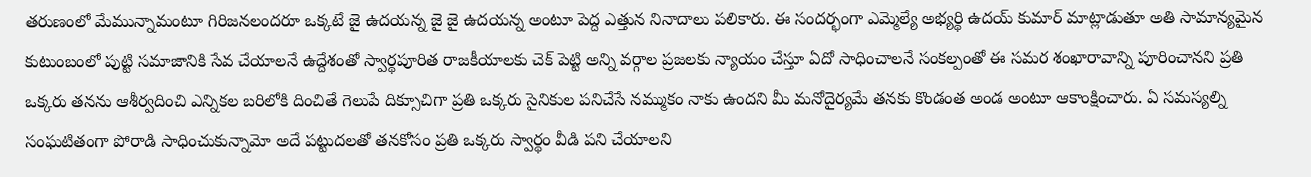తరుణంలో మేమున్నామంటూ గిరిజనలందరూ ఒక్కటే జై ఉదయన్న జై జై ఉదయన్న అంటూ పెద్ద ఎత్తున నినాదాలు పలికారు. ఈ సందర్భంగా ఎమ్మెల్యే అభ్యర్థి ఉదయ్ కుమార్ మాట్లాడుతూ అతి సామాన్యమైన కుటుంబంలో పుట్టి సమాజానికి సేవ చేయాలనే ఉద్దేశంతో స్వార్థపూరిత రాజకీయాలకు చెక్ పెట్టి అన్ని వర్గాల ప్రజలకు న్యాయం చేస్తూ ఏదో సాధించాలనే సంకల్పంతో ఈ సమర శంఖారావాన్ని పూరించానని ప్రతి ఒక్కరు తనను ఆశీర్వదించి ఎన్నికల బరిలోకి దించితే గెలుపే దిక్సూచిగా ప్రతి ఒక్కరు సైనికుల పనిచేసే నమ్ముకం నాకు ఉందని మీ మనోదైర్యమే తనకు కొండంత అండ అంటూ ఆకాంక్షించారు. ఏ సమస్యల్ని సంఘటితంగా పోరాడి సాధించుకున్నామో అదే పట్టుదలతో తనకోసం ప్రతి ఒక్కరు స్వార్థం వీడి పని చేయాలని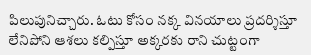పిలుపునిచ్చారు. ఓటు కోసం నక్క వినయాలు ప్రదర్శిస్తూ లేనిపోని ఆశలు కల్పిస్తూ అక్కరకు రాని చుట్టంగా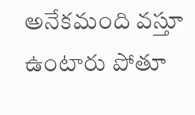అనేకమంది వస్తూ ఉంటారు పోతూ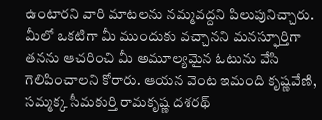ఉంటారని వారి మాటలను నమ్మవద్దని పిలుపునిచ్చారు. మీలో ఒకటిగా మీ ముందుకు వచ్చానని మనస్ఫూర్తిగా తనను ఆచరించి మీ అమూల్యమైన ఓటును వేసి గెలిపించాలని కోరారు. ఆయన వెంట ఇమంది కృష్ణవేణి, సమ్మక్క సీమకుర్తి రామకృష్ణ దశరథ్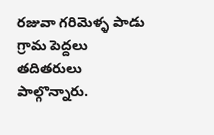రజువా గరిమెళ్ళ పాడు గ్రామ పెద్దలు తదితరులు పాల్గొన్నారు.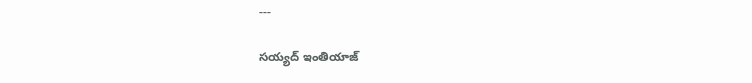---

సయ్యద్ ఇంతియాజ్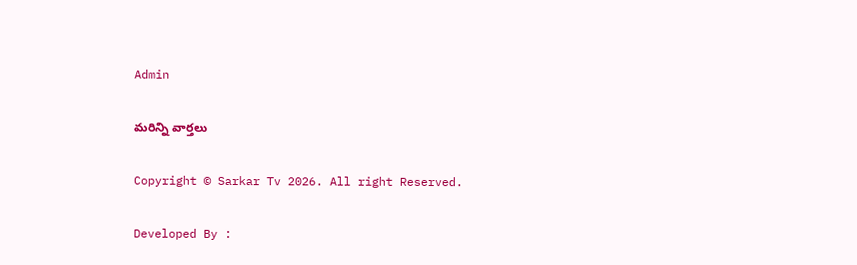Admin

మరిన్ని వార్తలు

Copyright © Sarkar Tv 2026. All right Reserved.

Developed By :